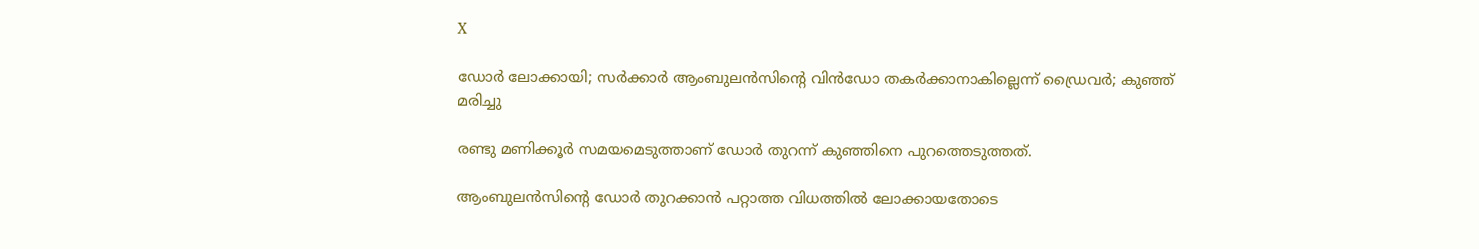X

ഡോർ ലോക്കായി; സർക്കാർ ആംബുലൻസിന്റെ വിൻഡോ തകർക്കാനാകില്ലെന്ന് ഡ്രൈവർ; കുഞ്ഞ് മരിച്ചു

രണ്ടു മണിക്കൂർ സമയമെടുത്താണ് ഡോർ തുറന്ന് കുഞ്ഞിനെ പുറത്തെടുത്തത്.

ആംബുലൻ‌‍സിന്റെ ഡോർ തുറക്കാൻ പറ്റാത്ത വിധത്തിൽ ലോക്കായതോടെ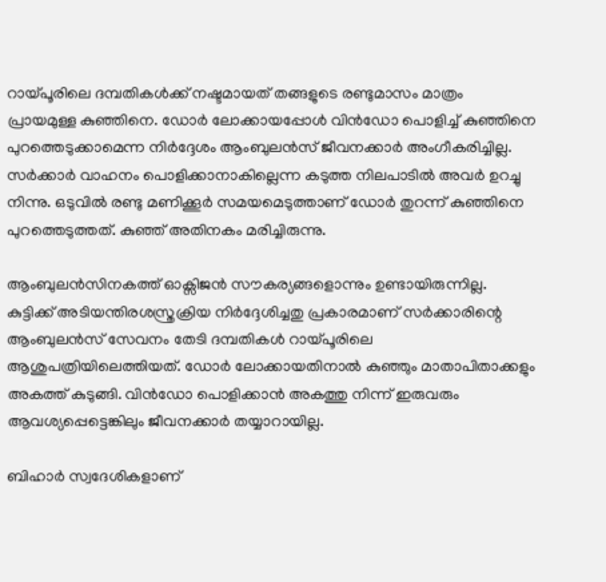റായ്പൂരിലെ ദമ്പതികൾക്ക് നഷ്ടമായത് തങ്ങളുടെ രണ്ടുമാസം മാത്രം പ്രായമുള്ള കുഞ്ഞിനെ. ഡോർ ലോക്കായപ്പോൾ വിൻഡോ പൊളിച്ച് കുഞ്ഞിനെ പുറത്തെടുക്കാമെന്ന നിർദ്ദേശം ആംബുലൻസ് ജീവനക്കാർ അംഗീകരിച്ചില്ല. സർക്കാർ വാഹനം പൊളിക്കാനാകില്ലെന്ന കടുത്ത നിലപാടിൽ അവർ ഉറച്ചു നിന്നു. ഒടുവിൽ രണ്ടു മണിക്കൂർ സമയമെടുത്താണ് ഡോർ തുറന്ന് കുഞ്ഞിനെ പുറത്തെടുത്തത്. കുഞ്ഞ് അതിനകം മരിച്ചിരുന്നു.

ആംബുലൻസിനകത്ത് ഓക്സിജൻ സൗകര്യങ്ങളൊന്നും ഉണ്ടായിരുന്നില്ല. കുട്ടിക്ക് അടിയന്തിരശസ്ത്രക്രിയ നിർദ്ദേശിച്ചതു പ്രകാരമാണ് സർക്കാരിന്റെ ആംബുലൻസ് സേവനം തേടി ദമ്പതികൾ റായ്പൂരിലെ ആശുപത്രിയിലെത്തിയത്. ഡോർ ലോക്കായതിനാൽ കുഞ്ഞും മാതാപിതാക്കളും അകത്ത് കുടുങ്ങി. വിൻഡോ പൊളിക്കാൻ അകത്തു നിന്ന് ഇരുവരും ആവശ്യപ്പെട്ടെങ്കിലും ജീവനക്കാര്‍ തയ്യാറായില്ല.

ബിഹാർ സ്വദേശികളാണ്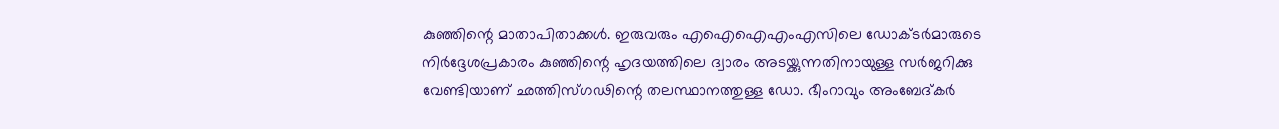കുഞ്ഞിന്റെ മാതാപിതാക്കൾ. ഇരുവരും എഐഐഎംഎസിലെ ഡോക്ടർമാരുടെ നിർദ്ദേശപ്രകാരം കുഞ്ഞിന്റെ ഹൃദയത്തിലെ ദ്വാരം അടയ്ക്കുന്നതിനായുള്ള സർജറിക്കു വേണ്ടിയാണ് ഛത്തിസ്ഗഢിന്റെ തലസ്ഥാനത്തുള്ള ഡോ. ഭീംറാവും അംബേദ്കർ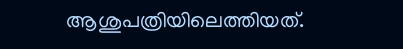ആശുപത്രിയിലെത്തിയത്.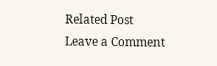Related Post
Leave a Comment